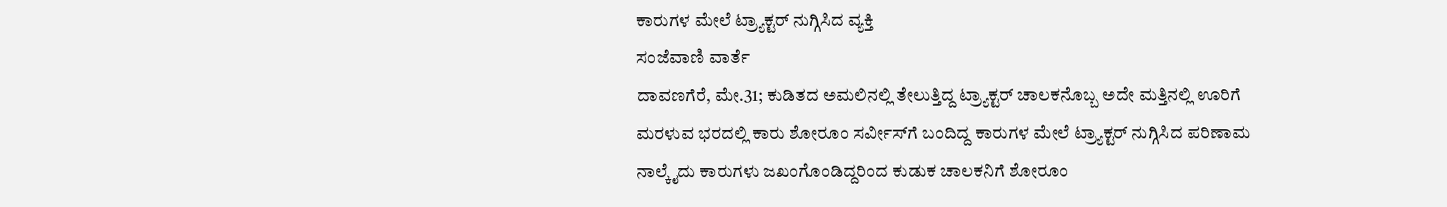ಕಾರುಗಳ ಮೇಲೆ ಟ್ರ್ಯಾಕ್ಟರ್‌ ನುಗ್ಗಿಸಿದ ವ್ಯಕ್ತಿ
ಸಂಜೆವಾಣಿ ವಾರ್ತೆ
ದಾವಣಗೆರೆ, ಮೇ.31; ಕುಡಿತದ ಅಮಲಿನಲ್ಲಿ ತೇಲುತ್ತಿದ್ದ ಟ್ರ್ಯಾಕ್ಟರ್ ಚಾಲಕನೊಬ್ಬ ಅದೇ ಮತ್ತಿನಲ್ಲಿ ಊರಿಗೆ ಮರಳುವ ಭರದಲ್ಲಿ ಕಾರು ಶೋರೂಂ ಸರ್ವೀಸ್‌ಗೆ ಬಂದಿದ್ದ ಕಾರುಗಳ ಮೇಲೆ ಟ್ರ್ಯಾಕ್ಟರ್‌ ನುಗ್ಗಿಸಿದ ಪರಿಣಾಮ ನಾಲ್ಕೈದು ಕಾರುಗಳು ಜಖಂಗೊಂಡಿದ್ದರಿಂದ ಕುಡುಕ ಚಾಲಕನಿಗೆ ಶೋರೂಂ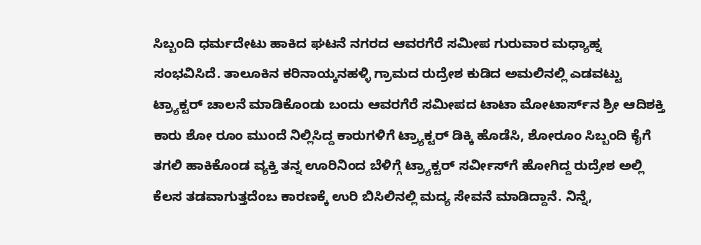ಸಿಬ್ಬಂದಿ ಧರ್ಮದೇಟು ಹಾಕಿದ ಘಟನೆ ನಗರದ ಆವರಗೆರೆ ಸಮೀಪ ಗುರುವಾರ ಮಧ್ಯಾಹ್ನ ಸಂಭವಿಸಿದೆ. ತಾಲೂಕಿನ ಕರಿನಾಯ್ಕನಹಳ್ಳಿ ಗ್ರಾಮದ ರುದ್ರೇಶ ಕುಡಿದ ಅಮಲಿನಲ್ಲಿ ಎಡವಟ್ಟು ಟ್ರ್ಯಾಕ್ಟರ್ ಚಾಲನೆ ಮಾಡಿಕೊಂಡು ಬಂದು ಆವರಗೆರೆ ಸಮೀಪದ ಟಾಟಾ ಮೋಟಾರ್ಸ್‌ನ ಶ್ರೀ ಆದಿಶಕ್ತಿ ಕಾರು ಶೋ ರೂಂ ಮುಂದೆ ನಿಲ್ಲಿಸಿದ್ದ ಕಾರುಗಳಿಗೆ ಟ್ರ್ಯಾಕ್ಟರ್‌ ಡಿಕ್ಕಿ ಹೊಡೆಸಿ, ಶೋರೂಂ ಸಿಬ್ಬಂದಿ ಕೈಗೆ ತಗಲಿ ಹಾಕಿಕೊಂಡ ವ್ಯಕ್ತಿ ತನ್ನ ಊರಿನಿಂದ ಬೆಳಿಗ್ಗೆ ಟ್ರ್ಯಾಕ್ಟರ್‌ ಸರ್ವೀಸ್‌ಗೆ ಹೋಗಿದ್ದ ರುದ್ರೇಶ ಅಲ್ಲಿ ಕೆಲಸ ತಡವಾಗುತ್ತದೆಂಬ ಕಾರಣಕ್ಕೆ ಉರಿ ಬಿಸಿಲಿನಲ್ಲಿ ಮದ್ಯ ಸೇವನೆ ಮಾಡಿದ್ದಾನೆ. ನಿನ್ನೆ,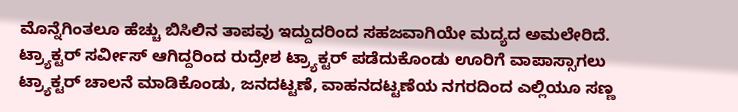ಮೊನ್ನೆಗಿಂತಲೂ ಹೆಚ್ಚು ಬಿಸಿಲಿನ ತಾಪವು ಇದ್ದುದರಿಂದ ಸಹಜವಾಗಿಯೇ ಮದ್ಯದ ಅಮಲೇರಿದೆ. ಟ್ರ್ಯಾಕ್ಟರ್‌ ಸರ್ವೀಸ್ ಆಗಿದ್ದರಿಂದ ರುದ್ರೇಶ ಟ್ರ್ಯಾಕ್ಟರ್‌ ಪಡೆದುಕೊಂಡು ಊರಿಗೆ ವಾಪಾಸ್ಸಾಗಲು ಟ್ರ್ಯಾಕ್ಟರ್ ಚಾಲನೆ ಮಾಡಿಕೊಂಡು, ಜನದಟ್ಟಣೆ, ವಾಹನದಟ್ಟಣೆಯ ನಗರದಿಂದ ಎಲ್ಲಿಯೂ ಸಣ್ಣ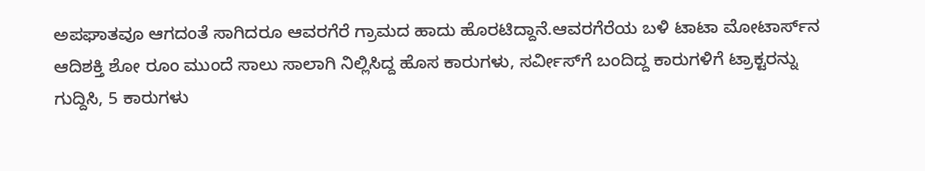ಅಪಘಾತವೂ ಆಗದಂತೆ ಸಾಗಿದರೂ ಆವರಗೆರೆ ಗ್ರಾಮದ ಹಾದು ಹೊರಟಿದ್ದಾನೆ.ಆವರಗೆರೆಯ ಬಳಿ ಟಾಟಾ ಮೋಟಾರ್ಸ್‌ನ ಆದಿಶಕ್ತಿ ಶೋ ರೂಂ ಮುಂದೆ ಸಾಲು ಸಾಲಾಗಿ ನಿಲ್ಲಿಸಿದ್ದ ಹೊಸ ಕಾರುಗಳು, ಸರ್ವೀಸ್‌ಗೆ ಬಂದಿದ್ದ ಕಾರುಗಳಿಗೆ ಟ್ರಾಕ್ಟರನ್ನು ಗುದ್ದಿಸಿ, 5 ಕಾರುಗಳು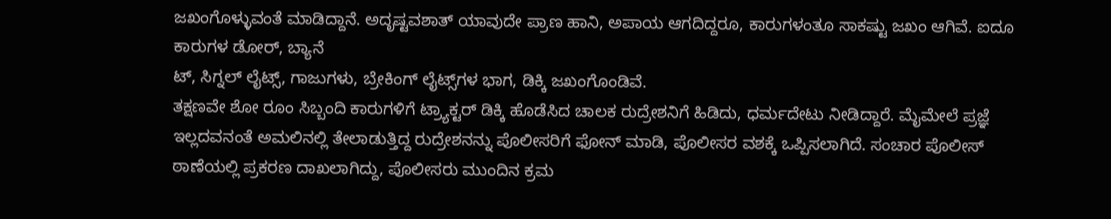ಜಖಂಗೊಳ್ಳುವಂತೆ ಮಾಡಿದ್ದಾನೆ. ಅದೃಷ್ಟವಶಾತ್ ಯಾವುದೇ ಪ್ರಾಣ ಹಾನಿ, ಅಪಾಯ ಆಗದಿದ್ದರೂ, ಕಾರುಗಳಂತೂ ಸಾಕಷ್ಟು ಜಖಂ ಆಗಿವೆ. ಐದೂ ಕಾರುಗಳ ಡೋರ್‌, ಬ್ಯಾನೆ
ಟ್‌, ಸಿಗ್ನಲ್ ಲೈಟ್ಸ್‌, ಗಾಜುಗಳು, ಬ್ರೇಕಿಂಗ್ ಲೈಟ್ಸ್‌ಗಳ ಭಾಗ, ಡಿಕ್ಕಿ ಜಖಂಗೊಂಡಿವೆ.
ತಕ್ಷಣವೇ ಶೋ ರೂಂ ಸಿಬ್ಬಂದಿ ಕಾರುಗಳಿಗೆ ಟ್ರ್ಯಾಕ್ಟರ್ ಡಿಕ್ಕಿ ಹೊಡೆಸಿದ ಚಾಲಕ ರುದ್ರೇಶನಿಗೆ ಹಿಡಿದು, ಧರ್ಮದೇಟು ನೀಡಿದ್ದಾರೆ. ಮೈಮೇಲೆ ಪ್ರಜ್ಞೆ ಇಲ್ಲದವನಂತೆ ಅಮಲಿನಲ್ಲಿ ತೇಲಾಡುತ್ತಿದ್ದ ರುದ್ರೇಶನನ್ನು ಪೊಲೀಸರಿಗೆ ಫೋನ್ ಮಾಡಿ, ಪೊಲೀಸರ ವಶಕ್ಕೆ ಒಪ್ಪಿಸಲಾಗಿದೆ. ಸಂಚಾರ ಪೊಲೀಸ್ ಠಾಣೆಯಲ್ಲಿ ಪ್ರಕರಣ ದಾಖಲಾಗಿದ್ದು, ಪೊಲೀಸರು ಮುಂದಿನ ಕ್ರಮ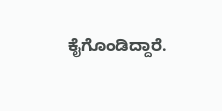ಕೈಗೊಂಡಿದ್ದಾರೆ.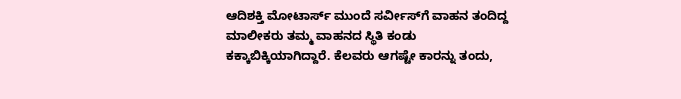ಆದಿಶಕ್ತಿ ಮೋಟಾರ್ಸ್‌ ಮುಂದೆ ಸರ್ವೀಸ್‌ಗೆ ವಾಹನ ತಂದಿದ್ದ ಮಾಲೀಕರು ತಮ್ಮ ವಾಹನದ ಸ್ಥಿತಿ ಕಂಡು ಕಕ್ಕಾಬಿಕ್ಕಿಯಾಗಿದ್ದಾರೆ. ಕೆಲವರು ಆಗಷ್ಟೇ ಕಾರನ್ನು ತಂದು,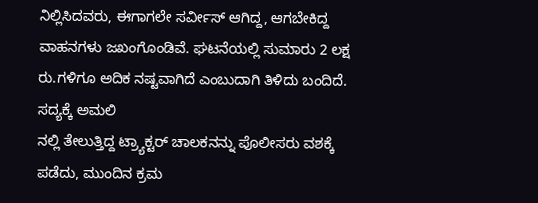ನಿಲ್ಲಿಸಿದವರು, ಈಗಾಗಲೇ ಸರ್ವೀಸ್ ಆಗಿದ್ದ, ಆಗಬೇಕಿದ್ದ ವಾಹನಗಳು ಜಖಂಗೊಂಡಿವೆ. ಘಟನೆಯಲ್ಲಿ ಸುಮಾರು 2 ಲಕ್ಷ ರು.ಗಳಿಗೂ ಅದಿಕ ನಷ್ಟವಾಗಿದೆ ಎಂಬುದಾಗಿ ತಿಳಿದು ಬಂದಿದೆ. ಸದ್ಯಕ್ಕೆ ಅಮಲಿ
ನಲ್ಲಿ ತೇಲುತ್ತಿದ್ದ ಟ್ರ್ಯಾಕ್ಟರ್ ಚಾಲಕನನ್ನು ಪೊಲೀಸರು ವಶಕ್ಕೆ ಪಡೆದು, ಮುಂದಿನ ಕ್ರಮ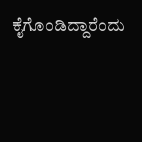ಕೈಗೊಂಡಿದ್ದಾರೆಂದು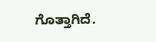ಗೊತ್ತಾಗಿದೆ.